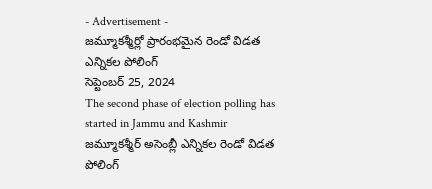- Advertisement -
జమ్మూకశ్మీర్లో ప్రారంభమైన రెండో విడత ఎన్నికల పోలింగ్
సెప్టెంబర్ 25, 2024
The second phase of election polling has started in Jammu and Kashmir
జమ్మూకశ్మీర్ అసెంబ్లీ ఎన్నికల రెండో విడత పోలింగ్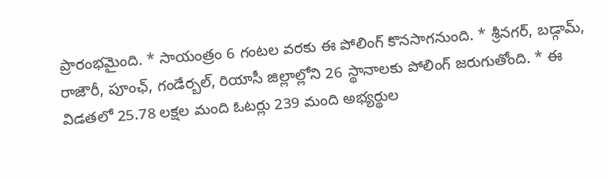ప్రారంభమైంది. * సాయంత్రం 6 గంటల వరకు ఈ పోలింగ్ కొనసాగనుంది. * శ్రీనగర్, బడ్గామ్, రాజౌరీ, పూంఛ్, గండేర్బల్, రియాసీ జిల్లాల్లోని 26 స్థానాలకు పోలింగ్ జరుగుతోంది. * ఈ విడతలో 25.78 లక్షల మంది ఓటర్లు 239 మంది అభ్యర్థుల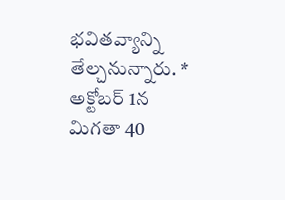భవితవ్యాన్ని తేల్చనున్నారు. * అక్టోబర్ 1న మిగతా 40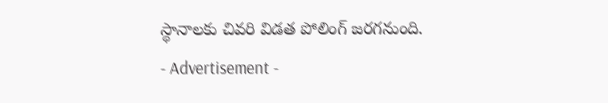స్థానాలకు చివరి విడత పోలింగ్ జరగనుంది.
- Advertisement -